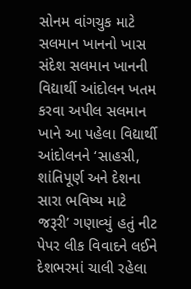સોનમ વાંગચુક માટે સલમાન ખાનનો ખાસ સંદેશ સલમાન ખાનની વિદ્યાર્થી આંદોલન ખતમ કરવા અપીલ સલમાન ખાને આ પહેલા વિદ્યાર્થી આંદોલનને ‘સાહસી, શાંતિપૂર્ણ અને દેશના સારા ભવિષ્ય માટે જરૂરી’ ગણાવ્યું હતું નીટ પેપર લીક વિવાદને લઈને દેશભરમાં ચાલી રહેલા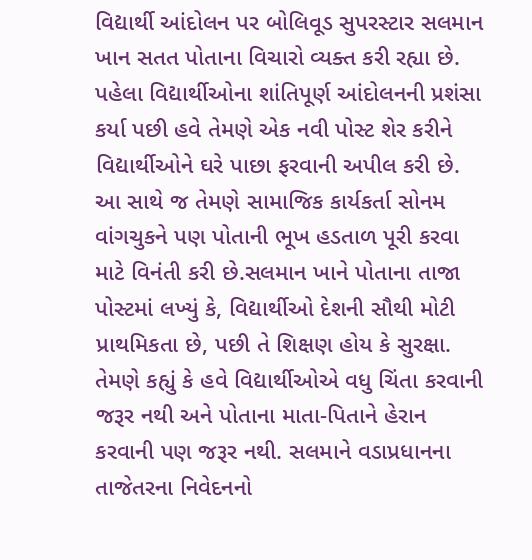વિદ્યાર્થી આંદોલન પર બોલિવૂડ સુપરસ્ટાર સલમાન ખાન સતત પોતાના વિચારો વ્યક્ત કરી રહ્યા છે. પહેલા વિદ્યાર્થીઓના શાંતિપૂર્ણ આંદોલનની પ્રશંસા કર્યા પછી હવે તેમણે એક નવી પોસ્ટ શેર કરીને વિદ્યાર્થીઓને ઘરે પાછા ફરવાની અપીલ કરી છે. આ સાથે જ તેમણે સામાજિક કાર્યકર્તા સોનમ વાંગચુકને પણ પોતાની ભૂખ હડતાળ પૂરી કરવા માટે વિનંતી કરી છે.સલમાન ખાને પોતાના તાજા પોસ્ટમાં લખ્યું કે, વિદ્યાર્થીઓ દેશની સૌથી મોટી પ્રાથમિકતા છે, પછી તે શિક્ષણ હોય કે સુરક્ષા. તેમણે કહ્યું કે હવે વિદ્યાર્થીઓએ વધુ ચિંતા કરવાની જરૂર નથી અને પોતાના માતા-પિતાને હેરાન કરવાની પણ જરૂર નથી. સલમાને વડાપ્રધાનના તાજેતરના નિવેદનનો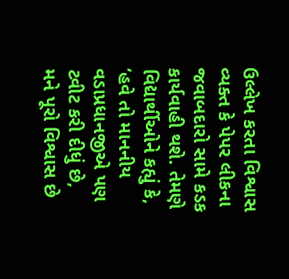ઉલ્લેખ કરતા વિશ્વાસ વ્યક્ત કે પેપર લીકના જવાબદારો સામે કડક કાર્યવાહી થશે. તેમણે વિદ્યાર્થીઓને કહ્યું કે, ‘હવે તો માનનીય વડાપ્રધાનજીએ પણ ટ્વીટ કરી દીધું છે, મને પૂરો વિશ્વાસ છે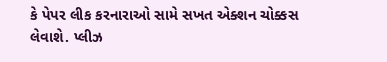કે પેપર લીક કરનારાઓ સામે સખત એક્શન ચોક્કસ લેવાશે. પ્લીઝ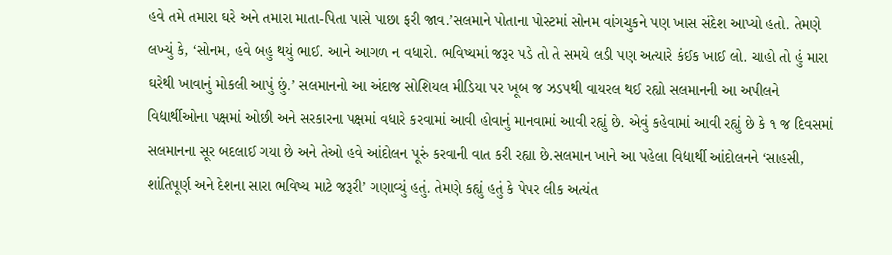હવે તમે તમારા ઘરે અને તમારા માતા-પિતા પાસે પાછા ફરી જાવ.’સલમાને પોતાના પોસ્ટમાં સોનમ વાંગચુકને પણ ખાસ સંદેશ આપ્યો હતો. તેમણે લખ્યું કે, ‘સોનમ, હવે બહુ થયું ભાઈ. આને આગળ ન વધારો. ભવિષ્યમાં જરૂર પડે તો તે સમયે લડી પણ અત્યારે કંઈક ખાઈ લો. ચાહો તો હું મારા ઘરેથી ખાવાનું મોકલી આપું છું.’ સલમાનનો આ અંદાજ સોશિયલ મીડિયા પર ખૂબ જ ઝડપથી વાયરલ થઈ રહ્યો સલમાનની આ અપીલને વિદ્યાર્થીઓના પક્ષમાં ઓછી અને સરકારના પક્ષમાં વધારે કરવામાં આવી હોવાનું માનવામાં આવી રહ્યું છે. એવું કહેવામાં આવી રહ્યું છે કે ૧ જ દિવસમાં સલમાનના સૂર બદલાઈ ગયા છે અને તેઓ હવે આંદોલન પૂરું કરવાની વાત કરી રહ્યા છે.સલમાન ખાને આ પહેલા વિદ્યાર્થી આંદોલનને ‘સાહસી, શાંતિપૂર્ણ અને દેશના સારા ભવિષ્ય માટે જરૂરી’ ગણાવ્યું હતું. તેમણે કહ્યું હતું કે પેપર લીક અત્યંત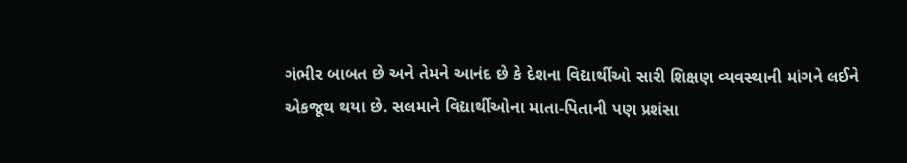ગંભીર બાબત છે અને તેમને આનંદ છે કે દેશના વિદ્યાર્થીઓ સારી શિક્ષણ વ્યવસ્થાની માંગને લઈને એકજૂથ થયા છે. સલમાને વિદ્યાર્થીઓના માતા-પિતાની પણ પ્રશંસા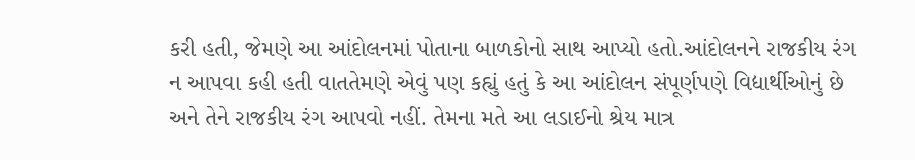કરી હતી, જેમણે આ આંદોલનમાં પોતાના બાળકોનો સાથ આપ્યો હતો.આંદોલનને રાજકીય રંગ ન આપવા કહી હતી વાતતેમણે એવું પણ કહ્યું હતું કે આ આંદોલન સંપૂર્ણપણે વિદ્યાર્થીઓનું છે અને તેને રાજકીય રંગ આપવો નહીં. તેમના મતે આ લડાઈનો શ્રેય માત્ર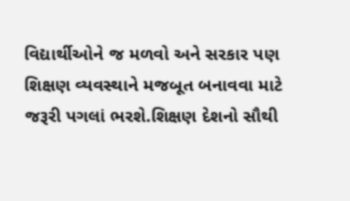વિદ્યાર્થીઓને જ મળવો અને સરકાર પણ શિક્ષણ વ્યવસ્થાને મજબૂત બનાવવા માટે જરૂરી પગલાં ભરશે.શિક્ષણ દેશનો સૌથી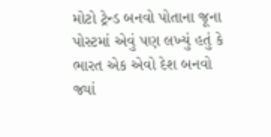મોટો ટ્રેન્ડ બનવો પોતાના જૂના પોસ્ટમાં એવું પણ લખ્યું હતું કે ભારત એક એવો દેશ બનવો જ્યાં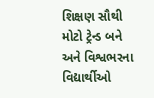શિક્ષણ સૌથી મોટો ટ્રેન્ડ બને અને વિશ્વભરના વિદ્યાર્થીઓ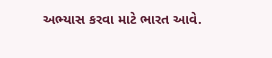અભ્યાસ કરવા માટે ભારત આવે.